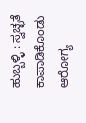ಹುಬ್ಬಳ್ಳಿ : ಸ್ವಚ್ಛತೆ ಕಾಪಾಡಿಕೊಂಡು ಆರೋಗ್ಯ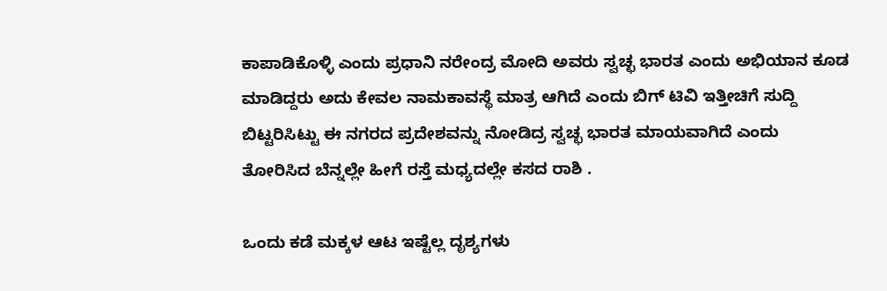ಕಾಪಾಡಿಕೊಳ್ಳಿ ಎಂದು ಪ್ರಧಾನಿ ನರೇಂದ್ರ ಮೋದಿ ಅವರು ಸ್ವಚ್ಛ ಭಾರತ ಎಂದು ಅಭಿಯಾನ ಕೂಡ ಮಾಡಿದ್ದರು ಅದು ಕೇವಲ ನಾಮಕಾವಸ್ಥೆ ಮಾತ್ರ ಆಗಿದೆ ಎಂದು ಬಿಗ್ ಟಿವಿ ಇತ್ತೀಚಿಗೆ ಸುದ್ದಿ ಬಿಟ್ಟರಿಸಿಟ್ಟು ಈ ನಗರದ ಪ್ರದೇಶವನ್ನು ನೋಡಿದ್ರ ಸ್ವಚ್ಛ ಭಾರತ ಮಾಯವಾಗಿದೆ ಎಂದು ತೋರಿಸಿದ ಬೆನ್ನಲ್ಲೇ ಹೀಗೆ ರಸ್ತೆ ಮಧ್ಯದಲ್ಲೇ ಕಸದ ರಾಶಿ .

ಒಂದು ಕಡೆ ಮಕ್ಕಳ ಆಟ ಇಷ್ಟೆಲ್ಲ ದೃಶ್ಯಗಳು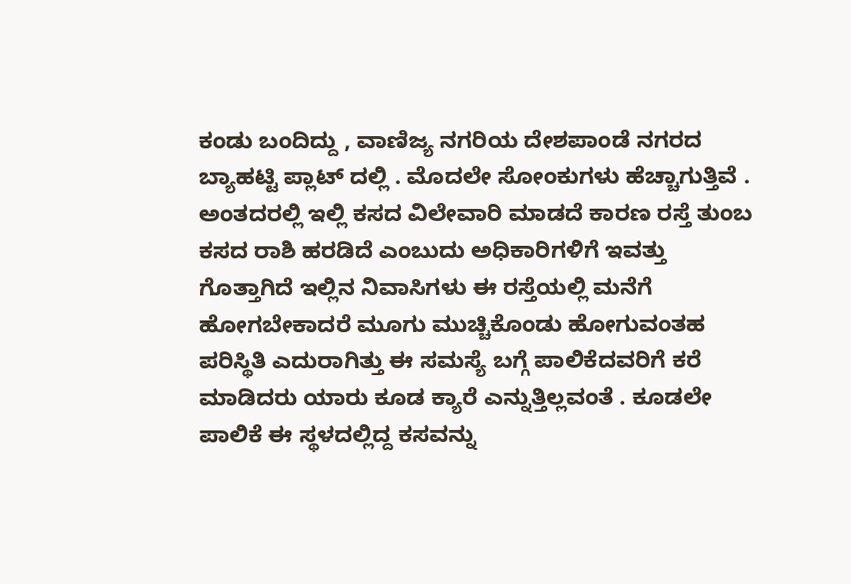ಕಂಡು ಬಂದಿದ್ದು , ವಾಣಿಜ್ಯ ನಗರಿಯ ದೇಶಪಾಂಡೆ ನಗರದ ಬ್ಯಾಹಟ್ಟಿ ಪ್ಲಾಟ್ ದಲ್ಲಿ . ಮೊದಲೇ ಸೋಂಕುಗಳು ಹೆಚ್ಚಾಗುತ್ತಿವೆ . ಅಂತದರಲ್ಲಿ ಇಲ್ಲಿ ಕಸದ ವಿಲೇವಾರಿ ಮಾಡದೆ ಕಾರಣ ರಸ್ತೆ ತುಂಬ ಕಸದ ರಾಶಿ ಹರಡಿದೆ ಎಂಬುದು ಅಧಿಕಾರಿಗಳಿಗೆ ಇವತ್ತು ಗೊತ್ತಾಗಿದೆ ಇಲ್ಲಿನ ನಿವಾಸಿಗಳು ಈ ರಸ್ತೆಯಲ್ಲಿ ಮನೆಗೆ ಹೋಗಬೇಕಾದರೆ ಮೂಗು ಮುಚ್ಚಿಕೊಂಡು ಹೋಗುವಂತಹ ಪರಿಸ್ಥಿತಿ ಎದುರಾಗಿತ್ತು ಈ ಸಮಸ್ಯೆ ಬಗ್ಗೆ ಪಾಲಿಕೆದವರಿಗೆ ಕರೆ ಮಾಡಿದರು ಯಾರು ಕೂಡ ಕ್ಯಾರೆ ಎನ್ನುತ್ತಿಲ್ಲವಂತೆ . ಕೂಡಲೇ ಪಾಲಿಕೆ ಈ ಸ್ಥಳದಲ್ಲಿದ್ದ ಕಸವನ್ನು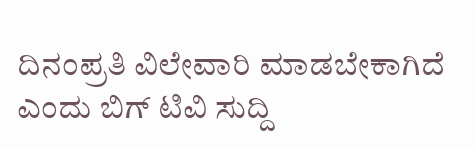ದಿನಂಪ್ರತಿ ವಿಲೇವಾರಿ ಮಾಡಬೇಕಾಗಿದೆ ಎಂದು ಬಿಗ್ ಟಿವಿ ಸುದ್ದಿ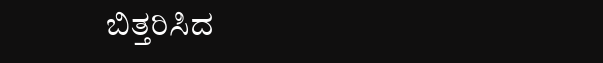ಬಿತ್ತರಿಸಿದ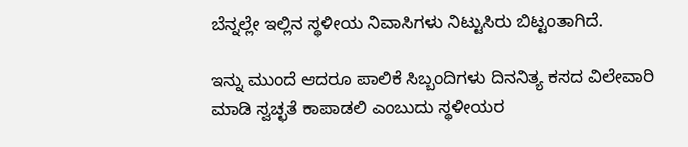ಬೆನ್ನಲ್ಲೇ ಇಲ್ಲಿನ ಸ್ಥಳೀಯ ನಿವಾಸಿಗಳು ನಿಟ್ಟುಸಿರು ಬಿಟ್ಟಂತಾಗಿದೆ.

ಇನ್ನು ಮುಂದೆ ಆದರೂ ಪಾಲಿಕೆ ಸಿಬ್ಬಂದಿಗಳು ದಿನನಿತ್ಯ ಕಸದ ವಿಲೇವಾರಿ ಮಾಡಿ ಸ್ವಚ್ಛತೆ ಕಾಪಾಡಲಿ ಎಂಬುದು ಸ್ಥಳೀಯರ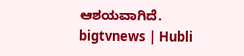ಆಶಯವಾಗಿದೆ.
bigtvnews | Hubli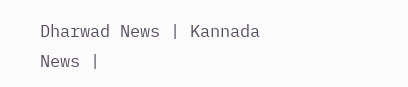Dharwad News | Kannada News |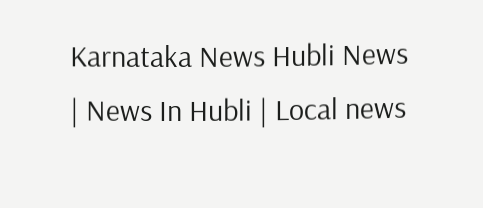Karnataka News Hubli News | News In Hubli | Local news